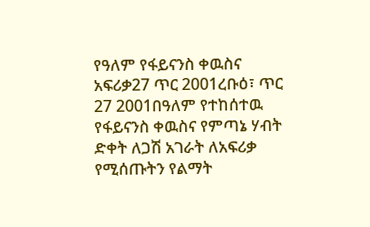የዓለም የፋይናንስ ቀዉስና አፍሪቃ27 ጥር 2001ረቡዕ፣ ጥር 27 2001በዓለም የተከሰተዉ የፋይናንስ ቀዉስና የምጣኔ ሃብት ድቀት ለጋሽ አገራት ለአፍሪቃ የሚሰጡትን የልማት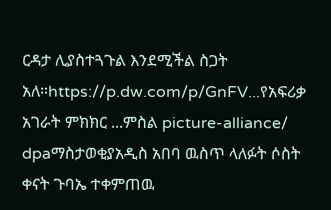ርዳታ ሊያስተጓጉል እንደሚችል ስጋት አለ።https://p.dw.com/p/GnFV...የአፍሪቃ አገራት ምክክር ...ምስል picture-alliance/ dpaማስታወቂያአዲስ አበባ ዉስጥ ላለፉት ሶስት ቀናት ጉባኤ ተቀምጠዉ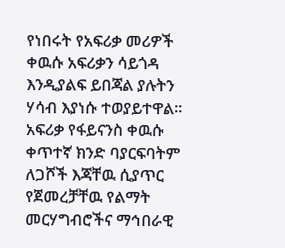የነበሩት የአፍሪቃ መሪዎች ቀዉሱ አፍሪቃን ሳይጎዳ እንዲያልፍ ይበጃል ያሉትን ሃሳብ እያነሱ ተወያይተዋል። አፍሪቃ የፋይናንስ ቀዉሱ ቀጥተኛ ክንድ ባያርፍባትም ለጋሾች እጃቸዉ ሲያጥር የጀመረቻቸዉ የልማት መርሃግብሮችና ማኅበራዊ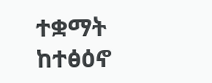ተቋማት ከተፅዕኖ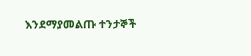እንደማያመልጡ ተንታኞች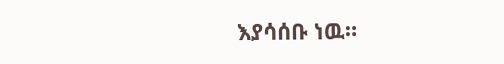እያሳሰቡ ነዉ።